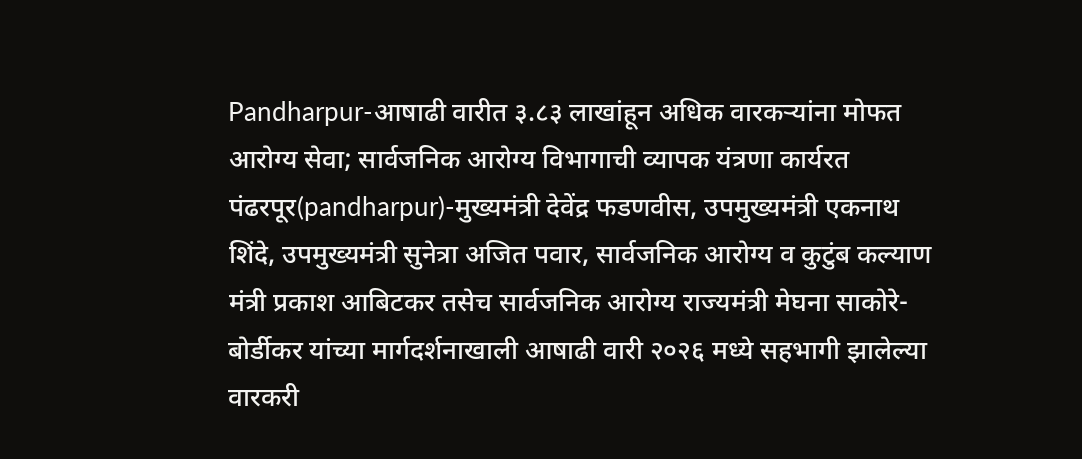Pandharpur-आषाढी वारीत ३.८३ लाखांहून अधिक वारकऱ्यांना मोफत आरोग्य सेवा; सार्वजनिक आरोग्य विभागाची व्यापक यंत्रणा कार्यरत
पंढरपूर(pandharpur)-मुख्यमंत्री देवेंद्र फडणवीस, उपमुख्यमंत्री एकनाथ शिंदे, उपमुख्यमंत्री सुनेत्रा अजित पवार, सार्वजनिक आरोग्य व कुटुंब कल्याण मंत्री प्रकाश आबिटकर तसेच सार्वजनिक आरोग्य राज्यमंत्री मेघना साकोरे-बोर्डीकर यांच्या मार्गदर्शनाखाली आषाढी वारी २०२६ मध्ये सहभागी झालेल्या वारकरी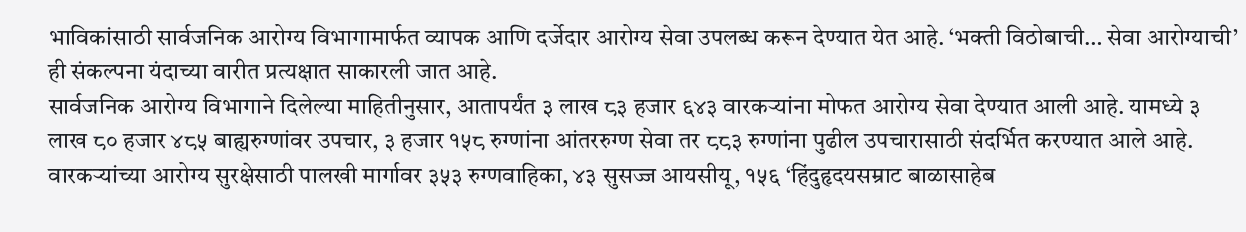भाविकांसाठी सार्वजनिक आरोग्य विभागामार्फत व्यापक आणि दर्जेदार आरोग्य सेवा उपलब्ध करून देण्यात येत आहे. ‘भक्ती विठोबाची… सेवा आरोग्याची’ ही संकल्पना यंदाच्या वारीत प्रत्यक्षात साकारली जात आहे.
सार्वजनिक आरोग्य विभागाने दिलेल्या माहितीनुसार, आतापर्यंत ३ लाख ८३ हजार ६४३ वारकऱ्यांना मोफत आरोग्य सेवा देण्यात आली आहे. यामध्ये ३ लाख ८० हजार ४८५ बाह्यरुग्णांवर उपचार, ३ हजार १५८ रुग्णांना आंतररुग्ण सेवा तर ८८३ रुग्णांना पुढील उपचारासाठी संदर्भित करण्यात आले आहे.
वारकऱ्यांच्या आरोग्य सुरक्षेसाठी पालखी मार्गावर ३५३ रुग्णवाहिका, ४३ सुसज्ज आयसीयू, १५६ ‘हिंदुहृदयसम्राट बाळासाहेब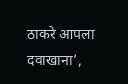ठाकरे आपला दवाखाना’,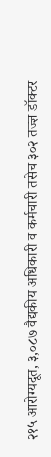२१५ आरोग्यदूत, ३,०८७ वैद्यकीय अधिकारी व कर्मचारी तसेच ३०२ तज्ज्ञ डॉक्टर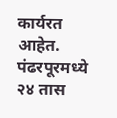कार्यरत आहेत.
पंढरपूरमध्ये २४ तास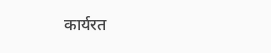कार्यरत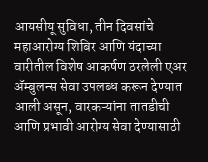आयसीयू सुविधा, तीन दिवसांचे महाआरोग्य शिबिर आणि यंदाच्या वारीतील विशेष आकर्षण ठरलेली एअर ॲम्बुलन्स सेवा उपलब्ध करून देण्यात आली असून, वारकऱ्यांना तातडीची आणि प्रभावी आरोग्य सेवा देण्यासाठी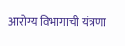आरोग्य विभागाची यंत्रणा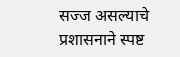सज्ज असल्याचे प्रशासनाने स्पष्ट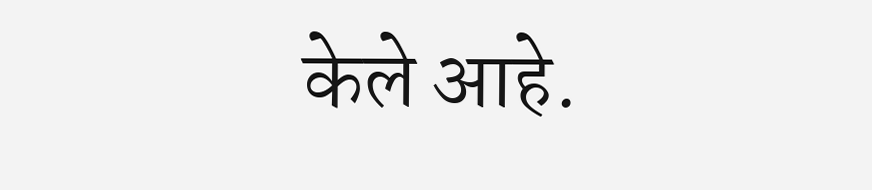केले आहे.